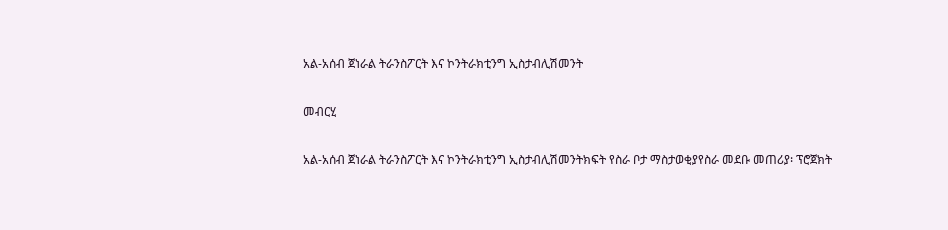አል-አሰብ ጀነራል ትራንስፖርት እና ኮንትራክቲንግ ኢስታብሊሽመንት

መብርሂ

አል-አሰብ ጀነራል ትራንስፖርት እና ኮንትራክቲንግ ኢስታብሊሽመንትክፍት የስራ ቦታ ማስታወቂያየስራ መደቡ መጠሪያ፡ ፕሮጀክት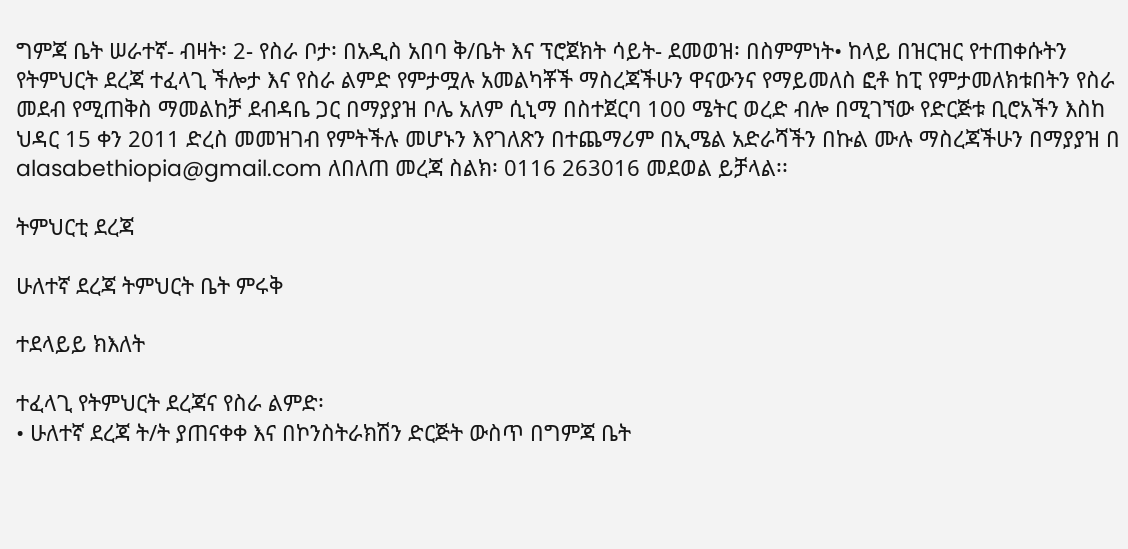ግምጃ ቤት ሠራተኛ- ብዛት፡ 2- የስራ ቦታ፡ በአዲስ አበባ ቅ/ቤት እና ፕሮጀክት ሳይት- ደመወዝ፡ በስምምነት• ከላይ በዝርዝር የተጠቀሱትን የትምህርት ደረጃ ተፈላጊ ችሎታ እና የስራ ልምድ የምታሟሉ አመልካቾች ማስረጃችሁን ዋናውንና የማይመለስ ፎቶ ከፒ የምታመለክቱበትን የስራ መደብ የሚጠቅስ ማመልከቻ ደብዳቤ ጋር በማያያዝ ቦሌ አለም ሲኒማ በስተጀርባ 100 ሜትር ወረድ ብሎ በሚገኘው የድርጅቱ ቢሮአችን እስከ ህዳር 15 ቀን 2011 ድረስ መመዝገብ የምትችሉ መሆኑን እየገለጽን በተጨማሪም በኢሜል አድራሻችን በኩል ሙሉ ማስረጃችሁን በማያያዝ በ alasabethiopia@gmail.com ለበለጠ መረጃ ስልክ፡ 0116 263016 መደወል ይቻላል፡፡

ትምህርቲ ደረጃ

ሁለተኛ ደረጃ ትምህርት ቤት ምሩቅ

ተደላይይ ክእለት

ተፈላጊ የትምህርት ደረጃና የስራ ልምድ፡
• ሁለተኛ ደረጃ ት/ት ያጠናቀቀ እና በኮንስትራክሽን ድርጅት ውስጥ በግምጃ ቤት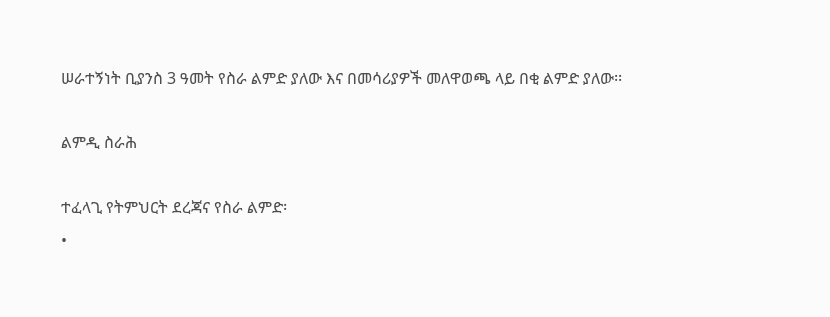ሠራተኝነት ቢያንስ 3 ዓመት የስራ ልምድ ያለው እና በመሳሪያዎች መለዋወጫ ላይ በቂ ልምድ ያለው፡፡

ልምዲ ስራሕ

ተፈላጊ የትምህርት ደረጃና የስራ ልምድ፡
•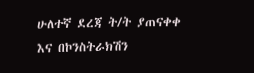ሁለተኛ ደረጃ ት/ት ያጠናቀቀ እና በኮንስትራክሽን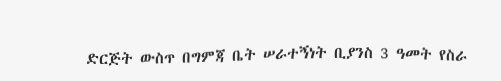ድርጅት ውስጥ በግምጃ ቤት ሠራተኝነት ቢያንስ 3 ዓመት የስራ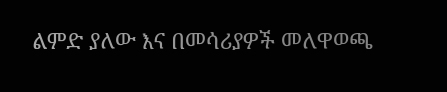ልምድ ያለው እና በመሳሪያዎች መለዋወጫ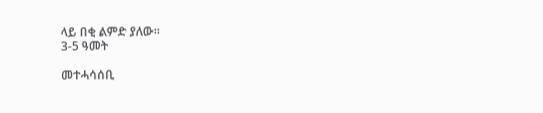ላይ በቂ ልምድ ያለው፡፡
3-5 ዓመት

መተሓሳሰቢ